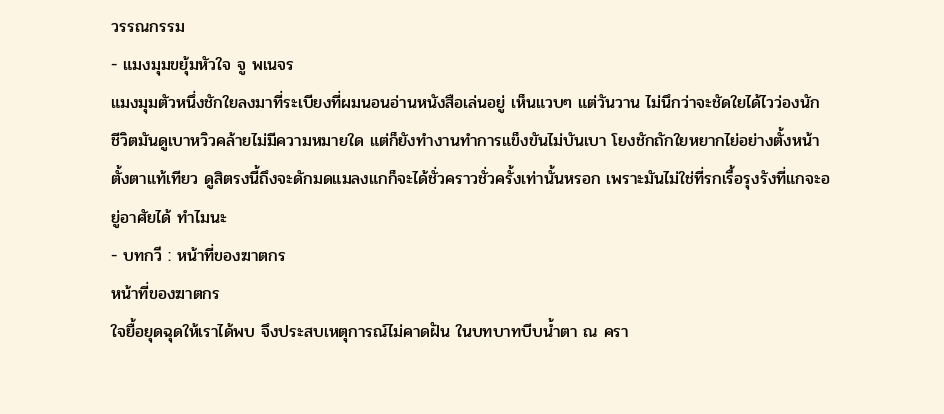วรรณกรรม
- แมงมุมขยุ้มหัวใจ จู พเนจร
แมงมุมตัวหนึ่งชักใยลงมาที่ระเบียงที่ผมนอนอ่านหนังสือเล่นอยู่ เห็นแวบๆ แต่วันวาน ไม่นึกว่าจะชัดใยได้ไวว่องนัก ชีวิตมันดูเบาหวิวคล้ายไม่มีความหมายใด แต่ก็ยังทำงานทำการแข็งขันไม่บันเบา โยงชักถักใยหยากไย่อย่างตั้งหน้าตั้งตาแท้เทียว ดูสิตรงนี้ถึงจะดักมดแมลงแกก็จะได้ชั่วคราวชั่วครั้งเท่านั้นหรอก เพราะมันไม่ใช่ที่รกเรื้อรุงรังที่แกจะอยู่อาศัยได้ ทำไมนะ
- บทกวี : หน้าที่ของฆาตกร
หน้าที่ของฆาตกร
ใจยื้อยุดฉุดให้เราได้พบ จึงประสบเหตุการณ์ไม่คาดฝัน ในบทบาทบีบน้ำตา ณ ครา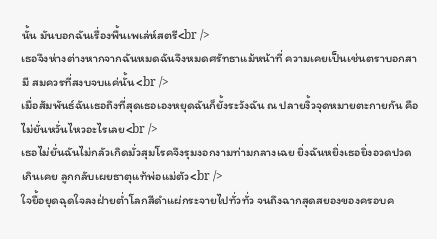นั้น มันบอกฉันเรื่องพื้นเพเล่ห์สตรี<br />
เธอจึงห่างต่างหากจากฉันหมดฉันจึงหมดศรัทธาแม้หน้าที่ ความเคยเป็นเช่นตราบอกสามี สมควรที่สงบจบแค่นั้น<br />
เมื่อสัมพันธ์ฉันเธอถึงที่สุดเธอเองหยุดฉันก็ยั้งระวังฉัน ณ ปลายงิ้วจุดหมายตะกายกัน คือไม่ยั่นหวั่นไหวอะไรเลย<br />
เธอไม่ยั่นฉันไม่กลัวเกิดมั่วสุมโรคจึงรุมงอกงามท่ามกลางเฉย ยิ่งฉันหยิ่งเธอยิ่งอวดปวดเกินเคย ลูกกลับเผยธาตุแท้พ่อแม่ตัว<br />
ใจยื้อยุดฉุดใจลงฝ่ายต่ำโลกสีดำแผ่กระจายไปทั่วทั่ว จนถึงฉากสุดสยองของครอบค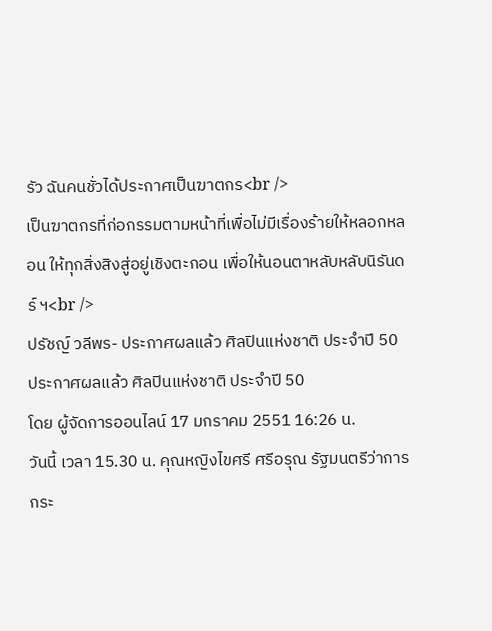รัว ฉันคนชั่วได้ประกาศเป็นฆาตกร<br />
เป็นฆาตกรที่ก่อกรรมตามหน้าที่เพื่อไม่มีเรื่องร้ายให้หลอกหลอน ให้ทุกสิ่งสิงสู่อยู่เชิงตะกอน เพื่อให้นอนตาหลับหลับนิรันดร์ ฯ<br />
ปรัชญ์ วลีพร- ประกาศผลแล้ว ศิลปินแห่งชาติ ประจำปี 50
ประกาศผลแล้ว ศิลปินแห่งชาติ ประจำปี 50
โดย ผู้จัดการออนไลน์ 17 มกราคม 2551 16:26 น.
วันนี้ เวลา 15.30 น. คุณหญิงไขศรี ศรีอรุณ รัฐมนตรีว่าการกระ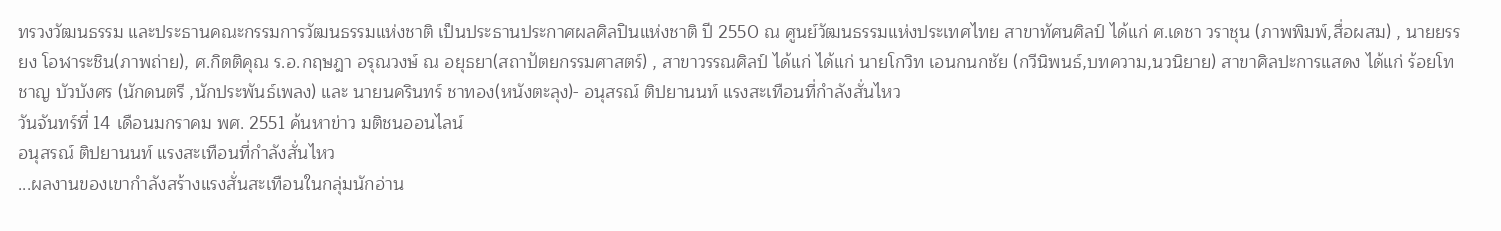ทรวงวัฒนธรรม และประธานคณะกรรมการวัฒนธรรมแห่งชาติ เป็นประธานประกาศผลศิลปินแห่งชาติ ปี 2550 ณ ศูนย์วัฒนธรรมแห่งประเทศไทย สาขาทัศนศิลป์ ได้แก่ ศ.เดชา วราชุน (ภาพพิมพ์,สื่อผสม) , นายยรรยง โอฬาระชิน(ภาพถ่าย), ศ.กิตติคุณ ร.อ.กฤษฎา อรุณวงษ์ ณ อยุธยา(สถาปัตยกรรมศาสตร์) , สาขาวรรณศิลป์ ได้แก่ ได้แก่ นายโกวิท เอนกนกชัย (กวีนิพนธ์,บทความ,นวนิยาย) สาขาศิลปะการแสดง ได้แก่ ร้อยโทชาญ บัวบังศร (นักดนตรี ,นักประพันธ์เพลง) และ นายนครินทร์ ชาทอง(หนังตะลุง)- อนุสรณ์ ติปยานนท์ แรงสะเทือนที่กำลังสั่นไหว
วันจันทร์ที่ 14 เดือนมกราคม พศ. 2551 ค้นหาข่าว มติชนออนไลน์
อนุสรณ์ ติปยานนท์ แรงสะเทือนที่กำลังสั่นไหว
...ผลงานของเขากำลังสร้างแรงสั่นสะเทือนในกลุ่มนักอ่าน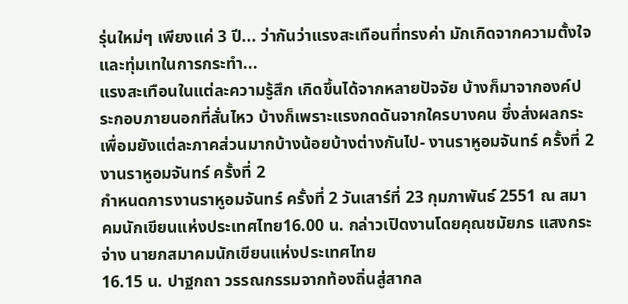รุ่นใหม่ๆ เพียงแค่ 3 ปี... ว่ากันว่าแรงสะเทือนที่ทรงค่า มักเกิดจากความตั้งใจและทุ่มเทในการกระทำ...
แรงสะเทือนในแต่ละความรู้สึก เกิดขึ้นได้จากหลายปัจจัย บ้างก็มาจากองค์ประกอบภายนอกที่สั่นไหว บ้างก็เพราะแรงกดดันจากใครบางคน ซึ่งส่งผลกระเพื่อมยังแต่ละภาคส่วนมากบ้างน้อยบ้างต่างกันไป- งานราหูอมจันทร์ ครั้งที่ 2
งานราหูอมจันทร์ ครั้งที่ 2
กำหนดการงานราหูอมจันทร์ ครั้งที่ 2 วันเสาร์ที่ 23 กุมภาพันธ์ 2551 ณ สมาคมนักเขียนแห่งประเทศไทย16.00 น. กล่าวเปิดงานโดยคุณชมัยภร แสงกระจ่าง นายกสมาคมนักเขียนแห่งประเทศไทย
16.15 น. ปาฐกถา วรรณกรรมจากท้องถิ่นสู่สากล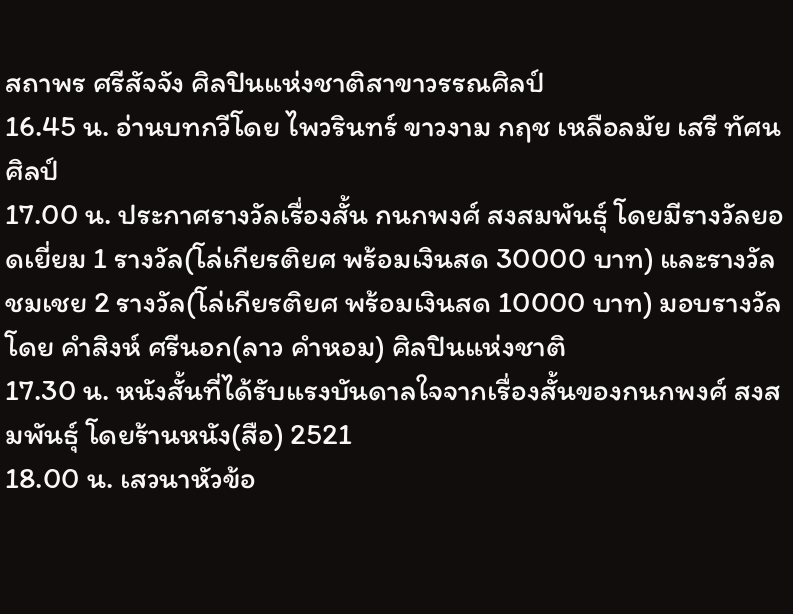สถาพร ศรีสัจจัง ศิลปินแห่งชาติสาขาวรรณศิลป์
16.45 น. อ่านบทกวีโดย ไพวรินทร์ ขาวงาม กฤช เหลือลมัย เสรี ทัศนศิลป์
17.00 น. ประกาศรางวัลเรื่องสั้น กนกพงศ์ สงสมพันธุ์ โดยมีรางวัลยอดเยี่ยม 1 รางวัล(โล่เกียรติยศ พร้อมเงินสด 30000 บาท) และรางวัลชมเชย 2 รางวัล(โล่เกียรติยศ พร้อมเงินสด 10000 บาท) มอบรางวัลโดย คำสิงห์ ศรีนอก(ลาว คำหอม) ศิลปินแห่งชาติ
17.30 น. หนังสั้นที่ได้รับแรงบันดาลใจจากเรื่องสั้นของกนกพงศ์ สงสมพันธุ์ โดยร้านหนัง(สือ) 2521
18.00 น. เสวนาหัวข้อ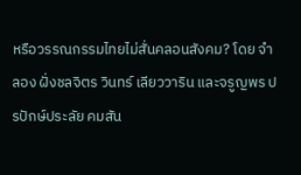หรือวรรณกรรมไทยไม่สั่นคลอนสังคม? โดย จำลอง ฝั่งชลจิตร วินทร์ เลียววาริน และจรูญพร ปรปักษ์ประลัย คมสัน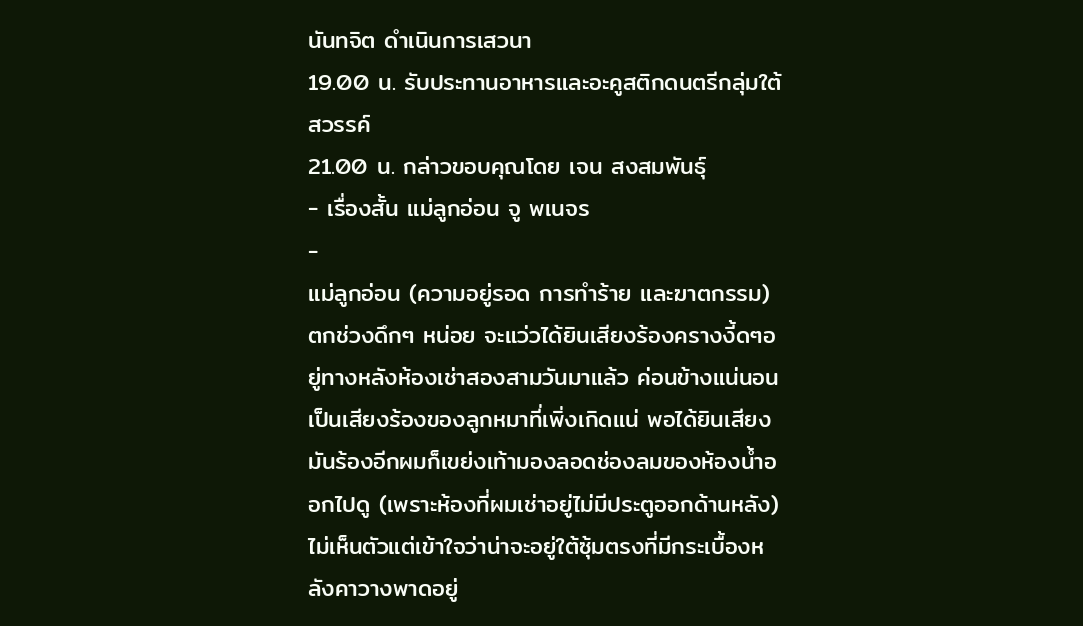นันทจิต ดำเนินการเสวนา
19.00 น. รับประทานอาหารและอะคูสติกดนตรีกลุ่มใต้สวรรค์
21.00 น. กล่าวขอบคุณโดย เจน สงสมพันธุ์
- เรื่องสั้น แม่ลูกอ่อน จู พเนจร
-
แม่ลูกอ่อน (ความอยู่รอด การทำร้าย และฆาตกรรม)
ตกช่วงดึกๆ หน่อย จะแว่วได้ยินเสียงร้องครางงี้ดๆอยู่ทางหลังห้องเช่าสองสามวันมาแล้ว ค่อนข้างแน่นอนเป็นเสียงร้องของลูกหมาที่เพิ่งเกิดแน่ พอได้ยินเสียงมันร้องอีกผมก็เขย่งเท้ามองลอดช่องลมของห้องน้ำออกไปดู (เพราะห้องที่ผมเช่าอยู่ไม่มีประตูออกด้านหลัง) ไม่เห็นตัวแต่เข้าใจว่าน่าจะอยู่ใต้ซุ้มตรงที่มีกระเบื้องหลังคาวางพาดอยู่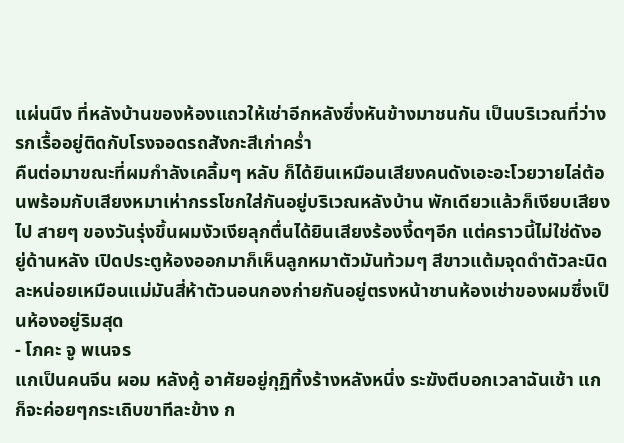แผ่นนึง ที่หลังบ้านของห้องแถวให้เช่าอีกหลังซึ่งหันข้างมาชนกัน เป็นบริเวณที่ว่างรกเรื้ออยู่ติดกับโรงจอดรถสังกะสีเก่าคร่ำ
คืนต่อมาขณะที่ผมกำลังเคลิ้มๆ หลับ ก็ได้ยินเหมือนเสียงคนดังเอะอะโวยวายไล่ต้อนพร้อมกับเสียงหมาเห่ากรรโชกใส่กันอยู่บริเวณหลังบ้าน พักเดียวแล้วก็เงียบเสียงไป สายๆ ของวันรุ่งขึ้นผมงัวเงียลุกตื่นได้ยินเสียงร้องงี้ดๆอีก แต่คราวนี้ไม่ใช่ดังอยู่ด้านหลัง เปิดประตูห้องออกมาก็เห็นลูกหมาตัวมันท้วมๆ สีขาวแต้มจุดดำตัวละนิดละหน่อยเหมือนแม่มันสี่ห้าตัวนอนกองก่ายกันอยู่ตรงหน้าชานห้องเช่าของผมซึ่งเป็นห้องอยู่ริมสุด
- โภคะ จู พเนจร
แกเป็นคนจีน ผอม หลังคู้ อาศัยอยู่กุฏิทิ้งร้างหลังหนึ่ง ระฆังตีบอกเวลาฉันเช้า แกก็จะค่อยๆกระเถิบขาทีละข้าง ก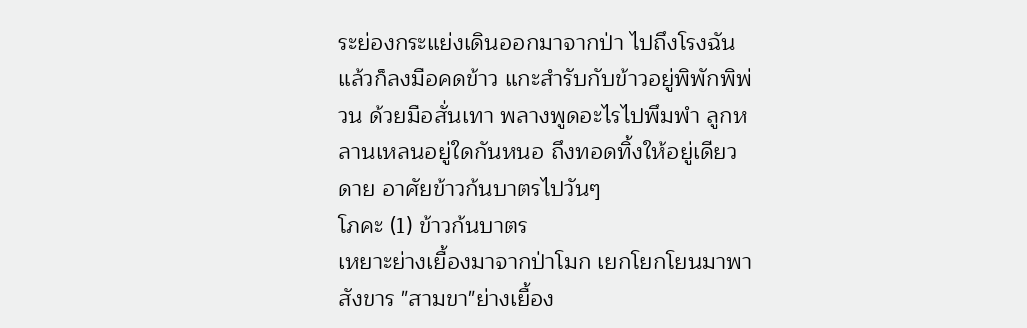ระย่องกระแย่งเดินออกมาจากป่า ไปถึงโรงฉันแล้วก็ลงมือคดข้าว แกะสำรับกับข้าวอยู่พิพักพิพ่วน ด้วยมือสั่นเทา พลางพูดอะไรไปพึมพำ ลูกหลานเหลนอยู่ใดกันหนอ ถึงทอดทิ้งให้อยู่เดียวดาย อาศัยข้าวก้นบาตรไปวันๆ
โภคะ (1) ข้าวก้นบาตร
เหยาะย่างเยื้องมาจากป่าโมก เยกโยกโยนมาพาสังขาร "สามขา"ย่างเยื้อง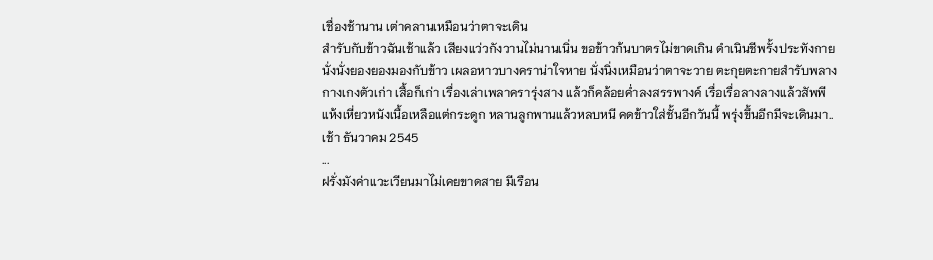เชื่องช้านาน เต่าคลานเหมือนว่าตาจะเดิน
สำรับกับข้าวฉันเช้าแล้ว เสียงแว่วกังวานไม่นานเนิ่น ขอข้าวก้นบาตรไม่ขาดเกิน ดำเนินชีพรั้งประทังกาย
นั่งนั่งยองยองมองกับข้าว เผลอหาวบางคราน่าใจหาย นั่งนิ่งเหมือนว่าตาจะวาย ตะกุยตะกายสำรับพลาง
กางเกงตัวเก่า เสื้อก็เก่า เรื่องเล่าเพลาครารุ่งสาง แล้วก็คล้อยค่ำลงสรรพางค์ เรื่อเรื่อลางลางแล้วสัพพี
แห้งเหี่ยวหนังเนื้อเหลือแต่กระดูก หลานลูกพานแล้วหลบหนี คดข้าวใส่ชั้นอีกวันนี้ พรุ่งขึ้นอีกมีจะเดินมา..
เช้า ธันวาคม 2545
...
ฝรั่งมังค่าแวะเวียนมาไม่เคยขาดสาย มีเรือน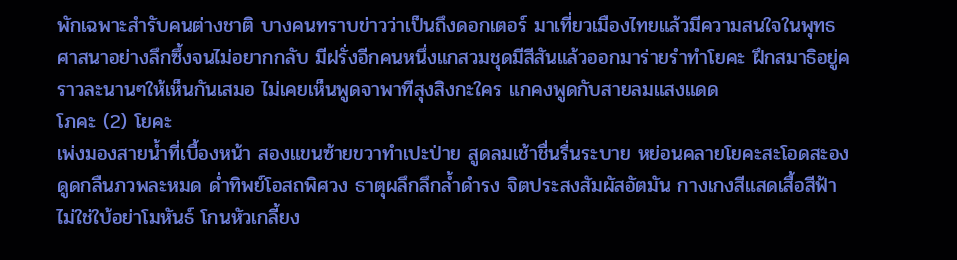พักเฉพาะสำรับคนต่างชาติ บางคนทราบข่าวว่าเป็นถึงดอกเตอร์ มาเที่ยวเมืองไทยแล้วมีความสนใจในพุทธศาสนาอย่างลึกซึ้งจนไม่อยากกลับ มีฝรั่งอีกคนหนึ่งแกสวมชุดมีสีสันแล้วออกมาร่ายรำทำโยคะ ฝึกสมาธิอยู่คราวละนานๆให้เห็นกันเสมอ ไม่เคยเห็นพูดจาพาทีสุงสิงกะใคร แกคงพูดกับสายลมแสงแดด
โภคะ (2) โยคะ
เพ่งมองสายน้ำที่เบื้องหน้า สองแขนซ้ายขวาทำเปะป่าย สูดลมเช้าชื่นรื่นระบาย หย่อนคลายโยคะสะโอดสะอง ดูดกลืนภวพละหมด ด่ำทิพย์โอสถพิศวง ธาตุผลึกลึกล้ำดำรง จิตประสงสัมผัสอัตมัน กางเกงสีแสดเสื้อสีฟ้า ไม่ใช่ใบ้อย่าโมหันธ์ โกนหัวเกลี้ยง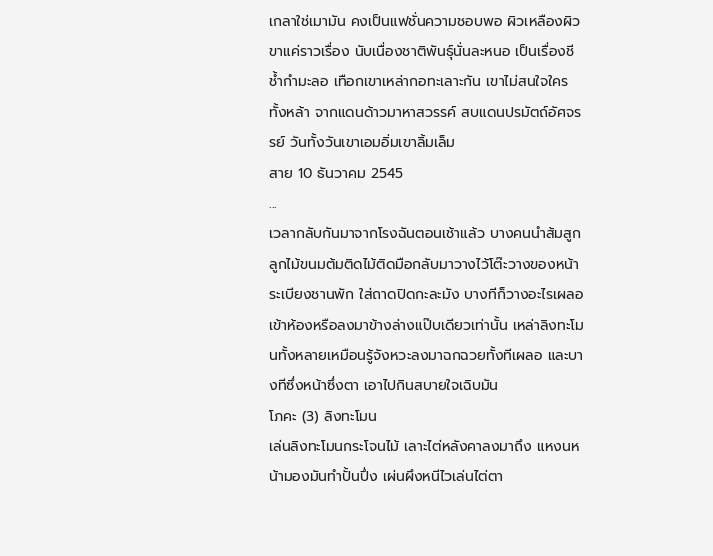เกลาใช่เมามัน คงเป็นแฟชั่นความชอบพอ ผิวเหลืองผิวขาแค่ราวเรื่อง นับเนื่องชาติพันธุ์นั่นละหนอ เป็นเรื่องชีช้ำกำมะลอ เทือกเขาเหล่ากอทะเลาะกัน เขาไม่สนใจใครทั้งหล้า จากแดนด้าวมาหาสวรรค์ สบแดนปรมัตถ์อัศจรรย์ วันทั้งวันเขาเอมอิ่มเขาลิ้มเล็ม
สาย 10 ธันวาคม 2545
...
เวลากลับกันมาจากโรงฉันตอนเช้าแล้ว บางคนนำส้มสูกลูกไม้ขนมต้มติดไม้ติดมือกลับมาวางไว้โต๊ะวางของหน้าระเบียงชานพัก ใส่ถาดปิดกะละมัง บางทีก็วางอะไรเผลอเข้าห้องหรือลงมาข้างล่างแป๊บเดียวเท่านั้น เหล่าลิงทะโมนทั้งหลายเหมือนรู้จังหวะลงมาฉกฉวยทั้งทีเผลอ และบางทีซึ่งหน้าซึ่งตา เอาไปกินสบายใจเฉิบมัน
โภคะ (3) ลิงทะโมน
เล่นลิงทะโมนกระโจนไม้ เลาะไต่หลังคาลงมาถึง แหงนหน้ามองมันทำปั้นปึ่ง เผ่นผึงหนีไวเล่นไต่ตา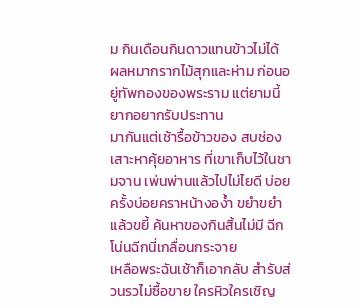ม กินเดือนกินดาวแทนข้าวไม่ได้ ผลหมากรากไม้สุกและห่าม ก่อนอยู่ทัพกองของพระราม แต่ยามนี้ยากอยากรับประทาน
มากันแต่เช้ารื้อข้าวของ สบช่องเสาะหาคุ้ยอาหาร ที่เขาเก็บไว้ในชามจาน เพ่นพ่านแล้วไปไม่ไยดี บ่อยครั้งบ่อยคราหน้างอง้ำ ขยำขยำแล้วขยี้ ค้นหาของกินสิ้นไม่มี ฉีกโน่นฉีกนี่เกลื่อนกระจาย
เหลือพระฉันเช้าก็เอากลับ สำรับส่วนรวไม่ซื้อขาย ใครหิวใครเชิญ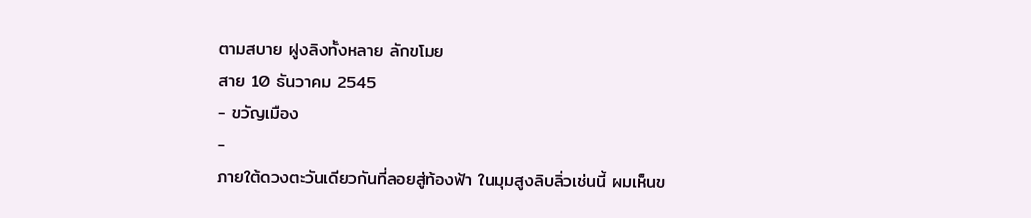ตามสบาย ฝูงลิงทั้งหลาย ลักขโมย
สาย 10 ธันวาคม 2545
- ขวัญเมือง
-
ภายใต้ดวงตะวันเดียวกันที่ลอยสู่ท้องฟ้า ในมุมสูงลิบลิ่วเช่นนี้ ผมเห็นข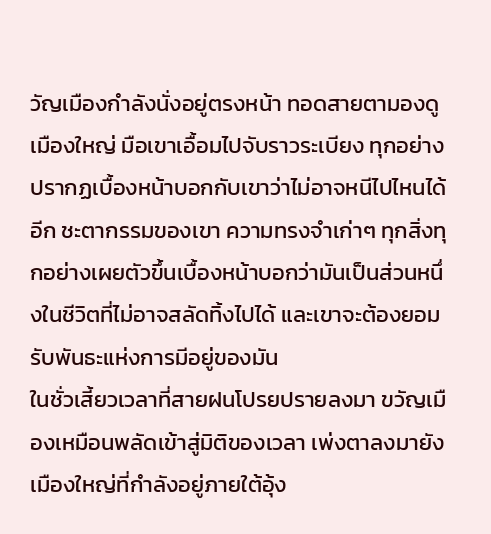วัญเมืองกำลังนั่งอยู่ตรงหน้า ทอดสายตามองดูเมืองใหญ่ มือเขาเอื้อมไปจับราวระเบียง ทุกอย่างปรากฏเบื้องหน้าบอกกับเขาว่าไม่อาจหนีไปไหนได้อีก ชะตากรรมของเขา ความทรงจำเก่าๆ ทุกสิ่งทุกอย่างเผยตัวขึ้นเบื้องหน้าบอกว่ามันเป็นส่วนหนึ่งในชีวิตที่ไม่อาจสลัดทิ้งไปได้ และเขาจะต้องยอมรับพันธะแห่งการมีอยู่ของมัน
ในชั่วเสี้ยวเวลาที่สายฝนโปรยปรายลงมา ขวัญเมืองเหมือนพลัดเข้าสู่มิติของเวลา เพ่งตาลงมายังเมืองใหญ่ที่กำลังอยู่ภายใต้อุ้ง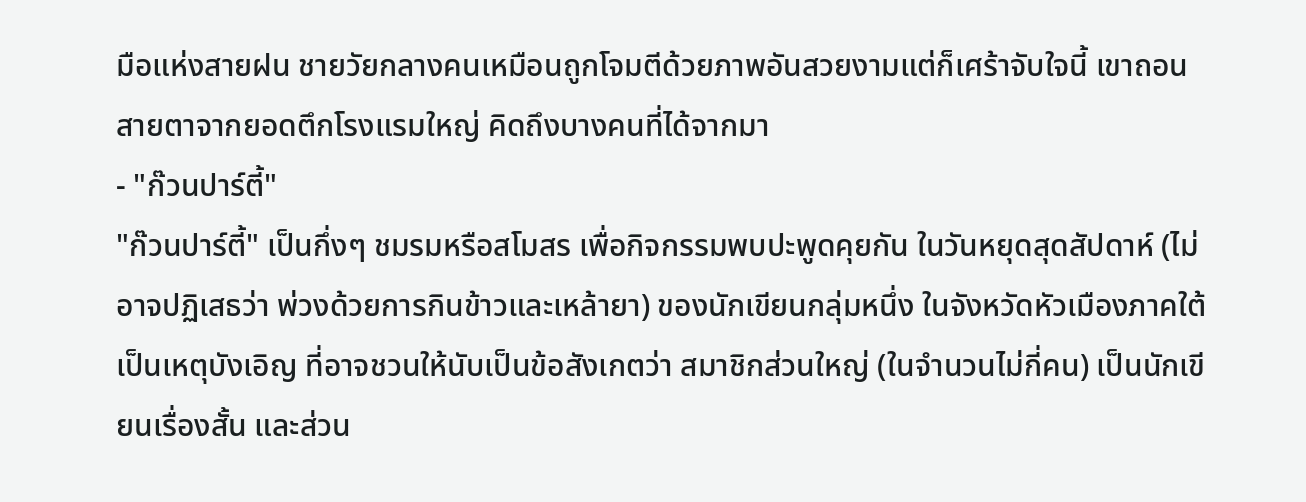มือแห่งสายฝน ชายวัยกลางคนเหมือนถูกโจมตีด้วยภาพอันสวยงามแต่ก็เศร้าจับใจนี้ เขาถอนสายตาจากยอดตึกโรงแรมใหญ่ คิดถึงบางคนที่ได้จากมา
- "ก๊วนปาร์ตี้"
"ก๊วนปาร์ตี้" เป็นกึ่งๆ ชมรมหรือสโมสร เพื่อกิจกรรมพบปะพูดคุยกัน ในวันหยุดสุดสัปดาห์ (ไม่อาจปฏิเสธว่า พ่วงด้วยการกินข้าวและเหล้ายา) ของนักเขียนกลุ่มหนึ่ง ในจังหวัดหัวเมืองภาคใต้ เป็นเหตุบังเอิญ ที่อาจชวนให้นับเป็นข้อสังเกตว่า สมาชิกส่วนใหญ่ (ในจำนวนไม่กี่คน) เป็นนักเขียนเรื่องสั้น และส่วน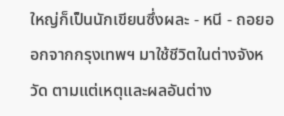ใหญ่ก็เป็นนักเขียนซึ่งผละ - หนี - ถอยออกจากกรุงเทพฯ มาใช้ชีวิตในต่างจังหวัด ตามแต่เหตุและผลอันต่าง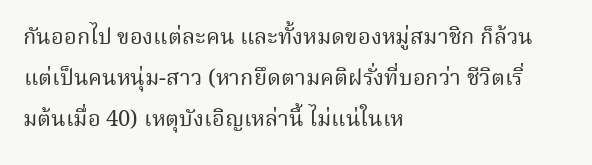กันออกไป ของแต่ละคน และทั้งหมดของหมู่สมาชิก ก็ล้วนแต่เป็นคนหนุ่ม-สาว (หากยึดตามคติฝรั่งที่บอกว่า ชีวิตเริ่มต้นเมื่อ 40) เหตุบังเอิญเหล่านี้ ไม่แน่ในเห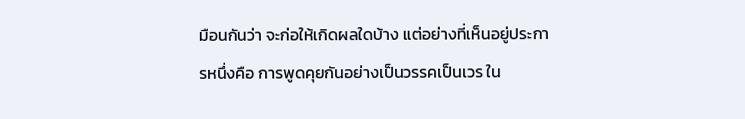มือนกันว่า จะก่อให้เกิดผลใดบ้าง แต่อย่างที่เห็นอยู่ประการหนึ่งคือ การพูดคุยกันอย่างเป็นวรรคเป็นเวร ใน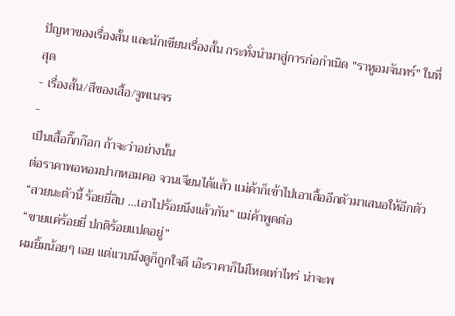ปัญหาของเรื่องสั้น และนักเขียนเรื่องสั้น กระทั่งนำมาสู่การก่อกำเนิด "ราหูอมจันทร์" ในที่สุด
- เรื่องสั้น/สีของเสื้อ/จูพเนจร
-
เป็นเสื้อกิ๊กก๊อก ถ้าจะว่าอย่างนั้น
ต่อราคาพอหอมปากหอมคอ จวนเจียนได้แล้ว แม่ค้าก็เข้าไปเอาเสื้ออีกตัวมาเสนอให้อีกตัว
“สวยนะตัวนี้ ร้อยยี่สิบ ...เอาไปร้อยนึงแล้วกัน” แม่ค้าพูดต่อ
“ขายแค่ร้อยยี่ ปกติร้อยแปดอยู่”
ผมยิ้มน้อยๆ เฉย แต่แวบนึงดูก็ถูกใจดี เอ๊ะราคาก็ไม่โหดเท่าไหร่ น่าจะพ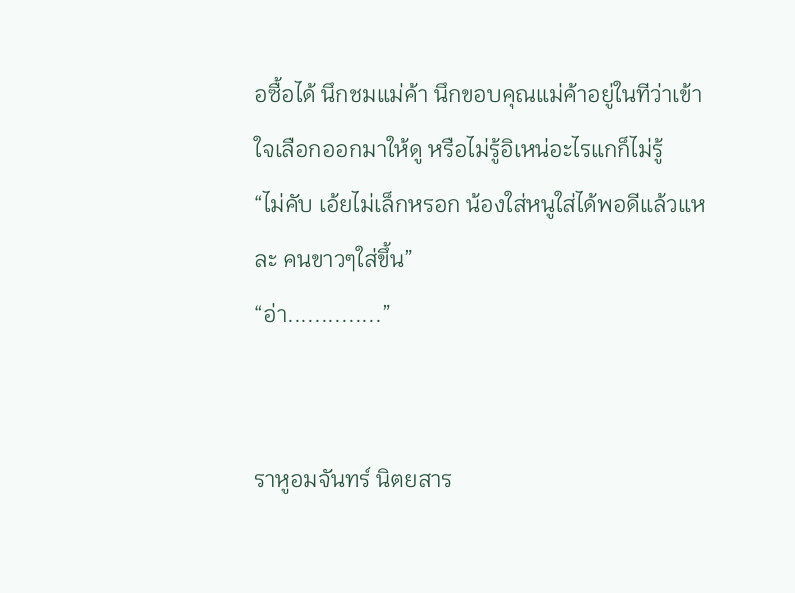อซื้อได้ นึกชมแม่ค้า นึกขอบคุณแม่ค้าอยู่ในทีว่าเข้าใจเลือกออกมาให้ดู หรือไม่รู้อิเหน่อะไรแกก็ไม่รู้
“ไม่คับ เอ้ยไม่เล็กหรอก น้องใส่หนูใส่ได้พอดีแล้วแหละ คนขาวๆใส่ขึ้น”
“อ่า..............”


ราหูอมจันทร์ นิตยสาร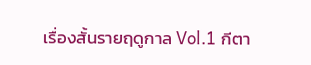เรื่องสั้นรายฤดูกาล Vol.1 กีตา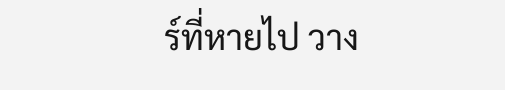ร์ที่หายไป วาง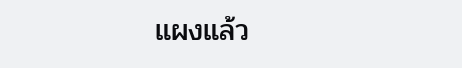แผงแล้ว